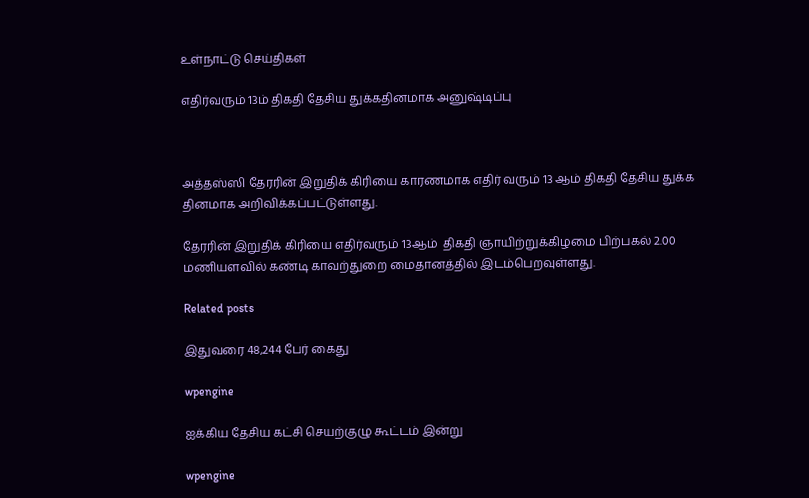உள்நாட்டு செய்திகள்

எதிர்வரும் 13ம் திகதி தேசிய துக்கதினமாக அனுஷ்டிப்பு



அத்தஸ்ஸி தேரரின் இறுதிக் கிரியை காரணமாக எதிர் வரும் 13 ஆம் திகதி தேசிய துக்க தினமாக அறிவிக்கப்பட்டுள்ளது.

தேரரின் இறுதிக் கிரியை எதிர்வரும் 13ஆம்  திகதி ஞாயிற்றுக்கிழமை பிற்பகல் 2.00 மணியளவில் கண்டி காவற்துறை மைதானத்தில் இடம்பெறவுள்ளது.

Related posts

இதுவரை 48,244 பேர் கைது

wpengine

ஐக்கிய தேசிய கட்சி செயற்குழு கூட்டம் இன்று

wpengine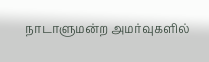நாடாளுமன்ற அமர்வுகளில்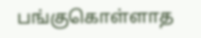பங்குகொள்ளாத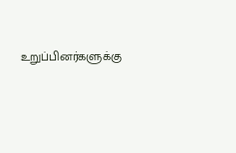உறுப்பினர்களுக்கு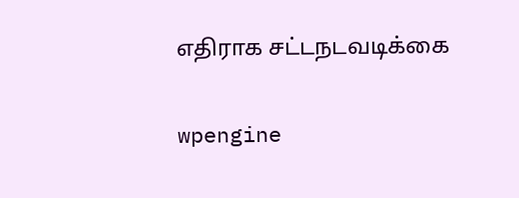எதிராக சட்டநடவடிக்கை

wpengine